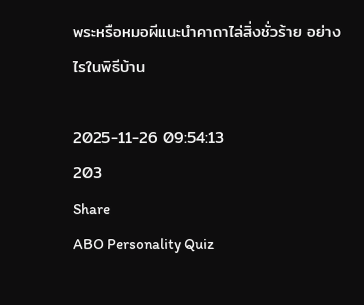พระหรือหมอผีแนะนำคาถาไล่สิ่งชั่วร้าย อย่างไรในพิธีบ้าน

2025-11-26 09:54:13
203
Share
ABO Personality Quiz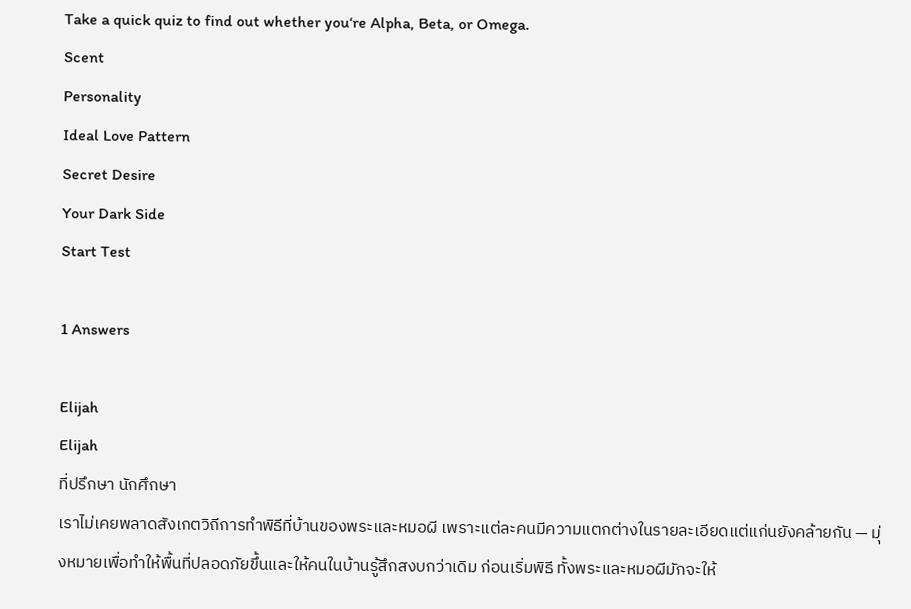Take a quick quiz to find out whether you‘re Alpha, Beta, or Omega.
Scent
Personality
Ideal Love Pattern
Secret Desire
Your Dark Side
Start Test

1 Answers

Elijah
Elijah
ที่ปรึกษา นักศึกษา
เราไม่เคยพลาดสังเกตวิถีการทำพิธีที่บ้านของพระและหมอผี เพราะแต่ละคนมีความแตกต่างในรายละเอียดแต่แก่นยังคล้ายกัน — มุ่งหมายเพื่อทำให้พื้นที่ปลอดภัยขึ้นและให้คนในบ้านรู้สึกสงบกว่าเดิม ก่อนเริ่มพิธี ทั้งพระและหมอผีมักจะให้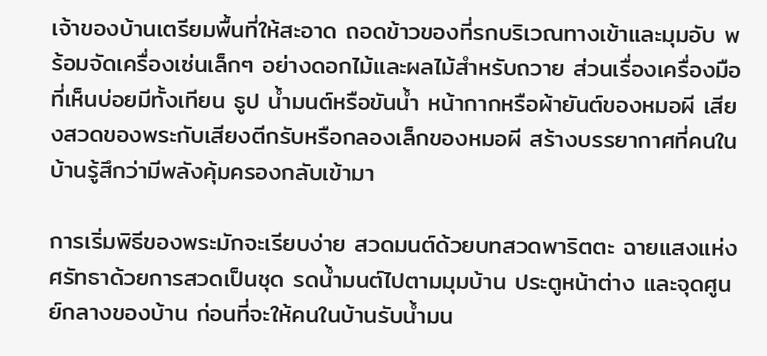เจ้าของบ้านเตรียมพื้นที่ให้สะอาด ถอดข้าวของที่รกบริเวณทางเข้าและมุมอับ พร้อมจัดเครื่องเซ่นเล็กๆ อย่างดอกไม้และผลไม้สำหรับถวาย ส่วนเรื่องเครื่องมือที่เห็นบ่อยมีทั้งเทียน ธูป น้ำมนต์หรือขันน้ำ หน้ากากหรือผ้ายันต์ของหมอผี เสียงสวดของพระกับเสียงตีกรับหรือกลองเล็กของหมอผี สร้างบรรยากาศที่คนในบ้านรู้สึกว่ามีพลังคุ้มครองกลับเข้ามา

การเริ่มพิธีของพระมักจะเรียบง่าย สวดมนต์ด้วยบทสวดพาริตตะ ฉายแสงแห่งศรัทธาด้วยการสวดเป็นชุด รดน้ำมนต์ไปตามมุมบ้าน ประตูหน้าต่าง และจุดศูนย์กลางของบ้าน ก่อนที่จะให้คนในบ้านรับน้ำมน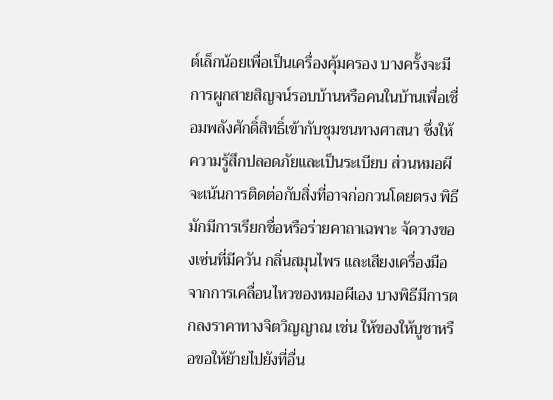ต์เล็กน้อยเพื่อเป็นเครื่องคุ้มครอง บางครั้งจะมีการผูกสายสิญจน์รอบบ้านหรือคนในบ้านเพื่อเชื่อมพลังศักดิ์สิทธิ์เข้ากับชุมชนทางศาสนา ซึ่งให้ความรู้สึกปลอดภัยและเป็นระเบียบ ส่วนหมอผีจะเน้นการติดต่อกับสิ่งที่อาจก่อกวนโดยตรง พิธีมักมีการเรียกชื่อหรือร่ายคาถาเฉพาะ จัดวางของเซ่นที่มีควัน กลิ่นสมุนไพร และเสียงเครื่องมือจากการเคลื่อนไหวของหมอผีเอง บางพิธีมีการตกลงราคาทางจิตวิญญาณ เช่น ให้ของให้บูชาหรือขอให้ย้ายไปยังที่อื่น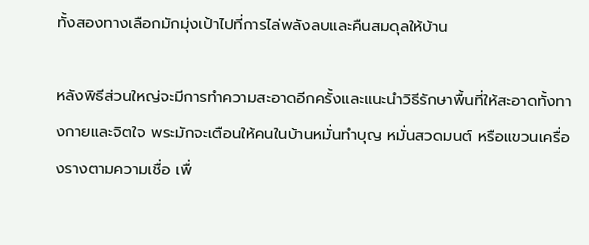ทั้งสองทางเลือกมักมุ่งเป้าไปที่การไล่พลังลบและคืนสมดุลให้บ้าน

หลังพิธีส่วนใหญ่จะมีการทำความสะอาดอีกครั้งและแนะนำวิธีรักษาพื้นที่ให้สะอาดทั้งทางกายและจิตใจ พระมักจะเตือนให้คนในบ้านหมั่นทำบุญ หมั่นสวดมนต์ หรือแขวนเครื่องรางตามความเชื่อ เพื่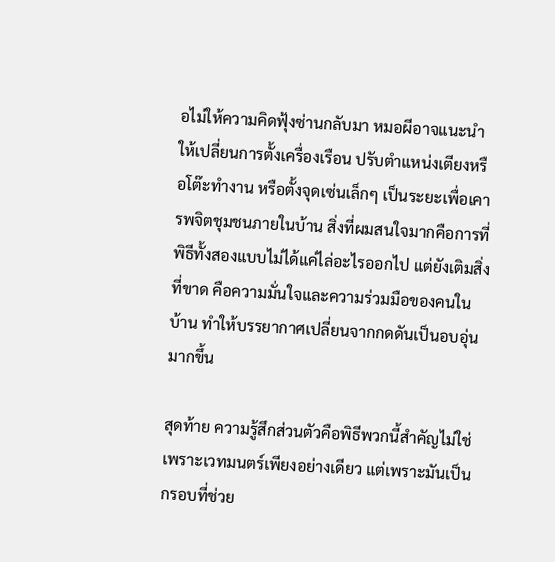อไม่ให้ความคิดฟุ้งซ่านกลับมา หมอผีอาจแนะนำให้เปลี่ยนการตั้งเครื่องเรือน ปรับตำแหน่งเตียงหรือโต๊ะทำงาน หรือตั้งจุดเซ่นเล็กๆ เป็นระยะเพื่อเคารพจิตชุมชนภายในบ้าน สิ่งที่ผมสนใจมากคือการที่พิธีทั้งสองแบบไม่ได้แค่ไล่อะไรออกไป แต่ยังเติมสิ่งที่ขาด คือความมั่นใจและความร่วมมือของคนในบ้าน ทำให้บรรยากาศเปลี่ยนจากกดดันเป็นอบอุ่นมากขึ้น

สุดท้าย ความรู้สึกส่วนตัวคือพิธีพวกนี้สำคัญไม่ใช่เพราะเวทมนตร์เพียงอย่างเดียว แต่เพราะมันเป็นกรอบที่ช่วย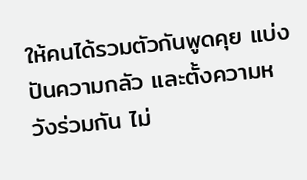ให้คนได้รวมตัวกันพูดคุย แบ่งปันความกลัว และตั้งความหวังร่วมกัน ไม่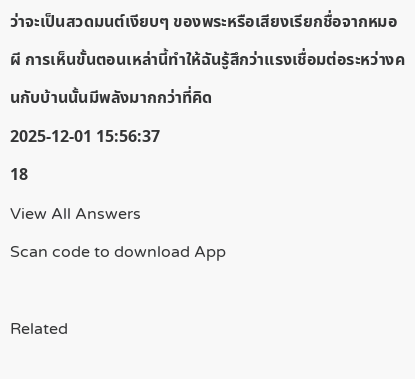ว่าจะเป็นสวดมนต์เงียบๆ ของพระหรือเสียงเรียกชื่อจากหมอผี การเห็นขั้นตอนเหล่านี้ทำให้ฉันรู้สึกว่าแรงเชื่อมต่อระหว่างคนกับบ้านนั้นมีพลังมากกว่าที่คิด
2025-12-01 15:56:37
18
View All Answers
Scan code to download App

Related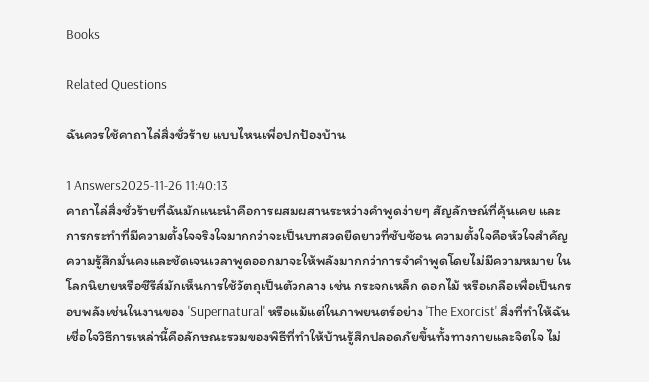Books

Related Questions

ฉันควรใช้คาถาไล่สิ่งชั่วร้าย แบบไหนเพื่อปกป้องบ้าน

1 Answers2025-11-26 11:40:13
คาถาไล่สิ่งชั่วร้ายที่ฉันมักแนะนำคือการผสมผสานระหว่างคำพูดง่ายๆ สัญลักษณ์ที่คุ้นเคย และการกระทำที่มีความตั้งใจจริงใจมากกว่าจะเป็นบทสวดยืดยาวที่ซับซ้อน ความตั้งใจคือหัวใจสำคัญ ความรู้สึกมั่นคงและชัดเจนเวลาพูดออกมาจะให้พลังมากกว่าการจำคำพูดโดยไม่มีความหมาย ในโลกนิยายหรือซีรีส์มักเห็นการใช้วัตถุเป็นตัวกลาง เช่น กระจกเหล็ก ดอกไม้ หรือเกลือเพื่อเป็นกรอบพลังเช่นในงานของ 'Supernatural' หรือแม้แต่ในภาพยนตร์อย่าง 'The Exorcist' สิ่งที่ทำให้ฉันเชื่อใจวิธีการเหล่านี้คือลักษณะรวมของพิธีที่ทำให้บ้านรู้สึกปลอดภัยขึ้นทั้งทางกายและจิตใจ ไม่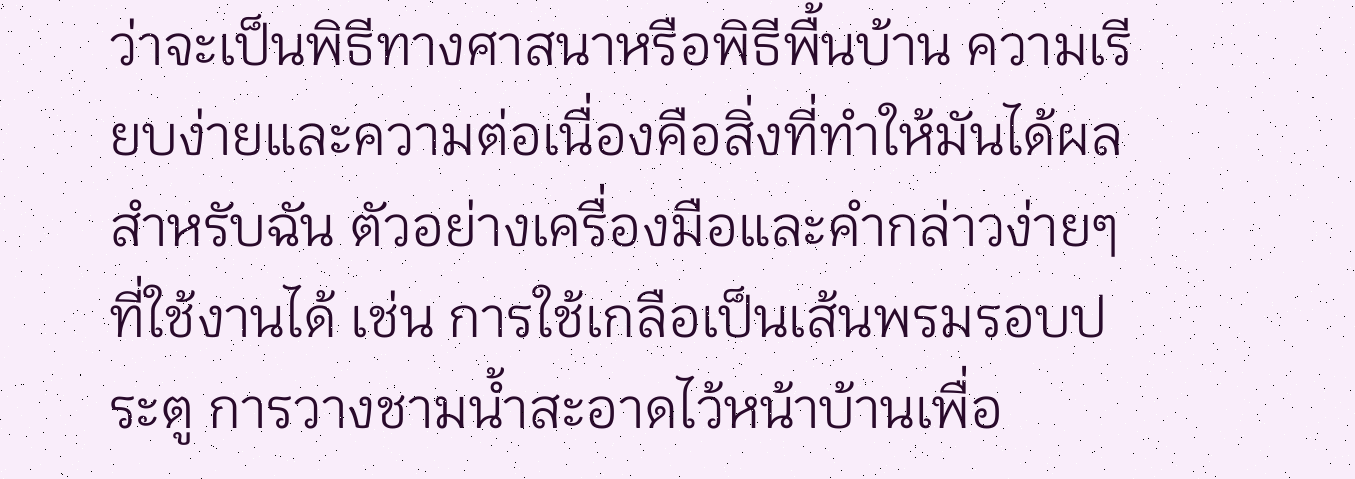ว่าจะเป็นพิธีทางศาสนาหรือพิธีพื้นบ้าน ความเรียบง่ายและความต่อเนื่องคือสิ่งที่ทำให้มันได้ผลสำหรับฉัน ตัวอย่างเครื่องมือและคำกล่าวง่ายๆ ที่ใช้งานได้ เช่น การใช้เกลือเป็นเส้นพรมรอบประตู การวางชามน้ำสะอาดไว้หน้าบ้านเพื่อ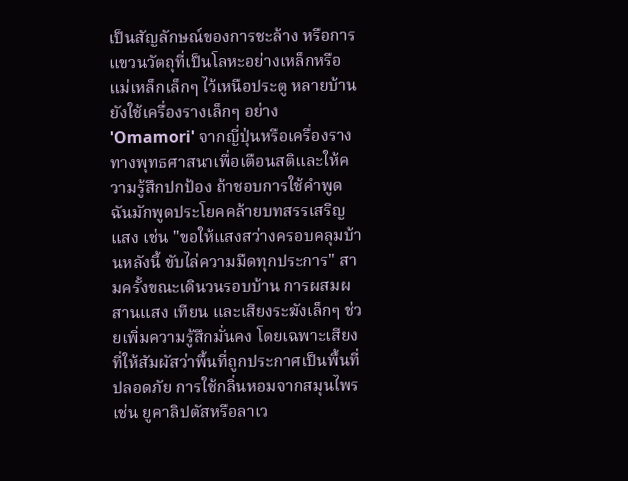เป็นสัญลักษณ์ของการชะล้าง หรือการแขวนวัตถุที่เป็นโลหะอย่างเหล็กหรือแม่เหล็กเล็กๆ ไว้เหนือประตู หลายบ้านยังใช้เครื่องรางเล็กๆ อย่าง 'Omamori' จากญี่ปุ่นหรือเครื่องรางทางพุทธศาสนาเพื่อเตือนสติและให้ความรู้สึกปกป้อง ถ้าชอบการใช้คำพูด ฉันมักพูดประโยคคล้ายบทสรรเสริญแสง เช่น "ขอให้แสงสว่างครอบคลุมบ้านหลังนี้ ขับไล่ความมืดทุกประการ" สามครั้งขณะเดินวนรอบบ้าน การผสมผสานแสง เทียน และเสียงระฆังเล็กๆ ช่วยเพิ่มความรู้สึกมั่นคง โดยเฉพาะเสียงที่ให้สัมผัสว่าพื้นที่ถูกประกาศเป็นพื้นที่ปลอดภัย การใช้กลิ่นหอมจากสมุนไพร เช่น ยูคาลิปตัสหรือลาเว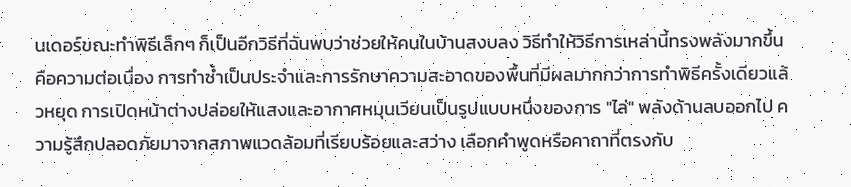นเดอร์ขณะทำพิธีเล็กๆ ก็เป็นอีกวิธีที่ฉันพบว่าช่วยให้คนในบ้านสงบลง วิธีทำให้วิธีการเหล่านี้ทรงพลังมากขึ้นคือความต่อเนื่อง การทำซ้ำเป็นประจำและการรักษาความสะอาดของพื้นที่มีผลมากกว่าการทำพิธีครั้งเดียวแล้วหยุด การเปิดหน้าต่างปล่อยให้แสงและอากาศหมุนเวียนเป็นรูปแบบหนึ่งของการ "ไล่" พลังด้านลบออกไป ความรู้สึกปลอดภัยมาจากสภาพแวดล้อมที่เรียบร้อยและสว่าง เลือกคำพูดหรือคาถาที่ตรงกับ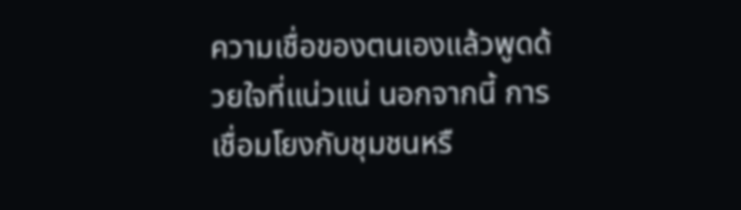ความเชื่อของตนเองแล้วพูดด้วยใจที่แน่วแน่ นอกจากนี้ การเชื่อมโยงกับชุมชนหรื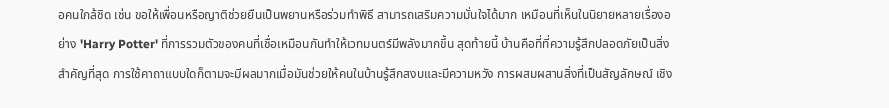อคนใกล้ชิด เช่น ขอให้เพื่อนหรือญาติช่วยยืนเป็นพยานหรือร่วมทำพิธี สามารถเสริมความมั่นใจได้มาก เหมือนที่เห็นในนิยายหลายเรื่องอย่าง 'Harry Potter' ที่การรวมตัวของคนที่เชื่อเหมือนกันทำให้เวทมนตร์มีพลังมากขึ้น สุดท้ายนี้ บ้านคือที่ที่ความรู้สึกปลอดภัยเป็นสิ่งสำคัญที่สุด การใช้คาถาแบบใดก็ตามจะมีผลมากเมื่อมันช่วยให้คนในบ้านรู้สึกสงบและมีความหวัง การผสมผสานสิ่งที่เป็นสัญลักษณ์ เชิง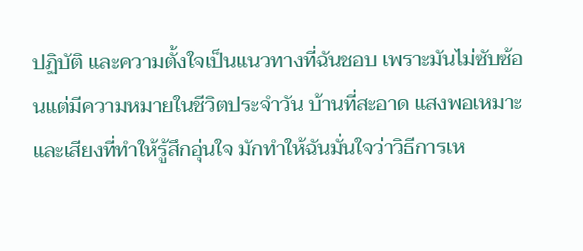ปฏิบัติ และความตั้งใจเป็นแนวทางที่ฉันชอบ เพราะมันไม่ซับซ้อนแต่มีความหมายในชีวิตประจำวัน บ้านที่สะอาด แสงพอเหมาะ และเสียงที่ทำให้รู้สึกอุ่นใจ มักทำให้ฉันมั่นใจว่าวิธีการเห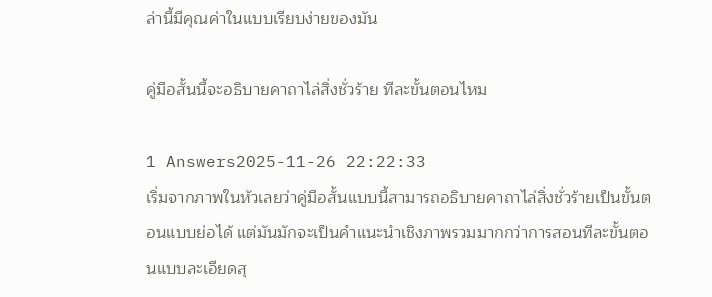ล่านี้มีคุณค่าในแบบเรียบง่ายของมัน

คู่มือสั้นนี้จะอธิบายคาถาไล่สิ่งชั่วร้าย ทีละขั้นตอนไหม

1 Answers2025-11-26 22:22:33
เริ่มจากภาพในหัวเลยว่าคู่มือสั้นแบบนี้สามารถอธิบายคาถาไล่สิ่งชั่วร้ายเป็นขั้นตอนแบบย่อได้ แต่มันมักจะเป็นคำแนะนำเชิงภาพรวมมากกว่าการสอนทีละขั้นตอนแบบละเอียดสุ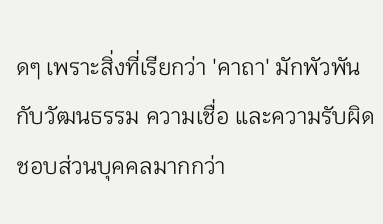ดๆ เพราะสิ่งที่เรียกว่า 'คาถา' มักพัวพันกับวัฒนธรรม ความเชื่อ และความรับผิดชอบส่วนบุคคลมากกว่า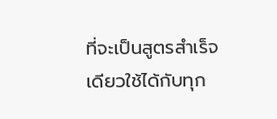ที่จะเป็นสูตรสำเร็จเดียวใช้ได้กับทุก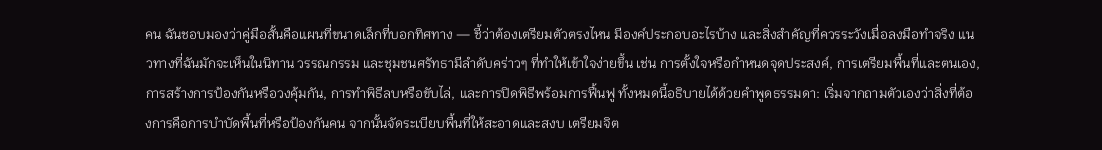คน ฉันชอบมองว่าคู่มือสั้นคือแผนที่ขนาดเล็กที่บอกทิศทาง — ชี้ว่าต้องเตรียมตัวตรงไหน มีองค์ประกอบอะไรบ้าง และสิ่งสำคัญที่ควรระวังเมื่อลงมือทำจริง แนวทางที่ฉันมักจะเห็นในนิทาน วรรณกรรม และชุมชนศรัทธามีลำดับคร่าวๆ ที่ทำให้เข้าใจง่ายขึ้น เช่น การตั้งใจหรือกำหนดจุดประสงค์, การเตรียมพื้นที่และตนเอง, การสร้างการป้องกันหรือวงคุ้มกัน, การทำพิธีลบหรือขับไล่, และการปิดพิธีพร้อมการฟื้นฟู ทั้งหมดนี้อธิบายได้ด้วยคำพูดธรรมดา: เริ่มจากถามตัวเองว่าสิ่งที่ต้องการคือการบำบัดพื้นที่หรือป้องกันคน จากนั้นจัดระเบียบพื้นที่ให้สะอาดและสงบ เตรียมจิต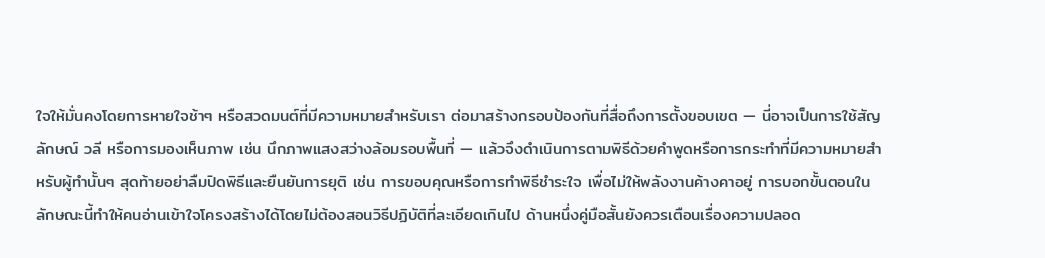ใจให้มั่นคงโดยการหายใจช้าๆ หรือสวดมนต์ที่มีความหมายสำหรับเรา ต่อมาสร้างกรอบป้องกันที่สื่อถึงการตั้งขอบเขต — นี่อาจเป็นการใช้สัญลักษณ์ วลี หรือการมองเห็นภาพ เช่น นึกภาพแสงสว่างล้อมรอบพื้นที่ — แล้วจึงดำเนินการตามพิธีด้วยคำพูดหรือการกระทำที่มีความหมายสำหรับผู้ทำนั้นๆ สุดท้ายอย่าลืมปิดพิธีและยืนยันการยุติ เช่น การขอบคุณหรือการทำพิธีชำระใจ เพื่อไม่ให้พลังงานค้างคาอยู่ การบอกขั้นตอนในลักษณะนี้ทำให้คนอ่านเข้าใจโครงสร้างได้โดยไม่ต้องสอนวิธีปฏิบัติที่ละเอียดเกินไป ด้านหนึ่งคู่มือสั้นยังควรเตือนเรื่องความปลอด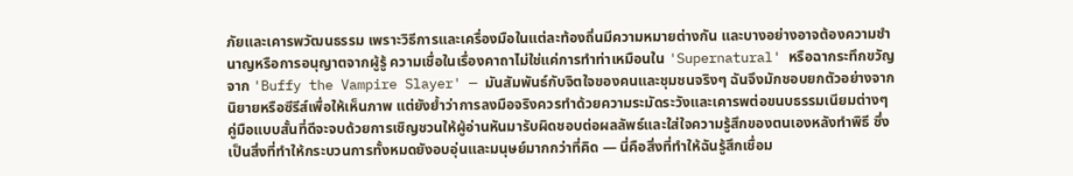ภัยและเคารพวัฒนธรรม เพราะวิธีการและเครื่องมือในแต่ละท้องถิ่นมีความหมายต่างกัน และบางอย่างอาจต้องความชำนาญหรือการอนุญาตจากผู้รู้ ความเชื่อในเรื่องคาถาไม่ใช่แค่การทำท่าเหมือนใน 'Supernatural' หรือฉากระทึกขวัญจาก 'Buffy the Vampire Slayer' — มันสัมพันธ์กับจิตใจของคนและชุมชนจริงๆ ฉันจึงมักชอบยกตัวอย่างจากนิยายหรือซีรีส์เพื่อให้เห็นภาพ แต่ยังย้ำว่าการลงมือจริงควรทำด้วยความระมัดระวังและเคารพต่อขนบธรรมเนียมต่างๆ คู่มือแบบสั้นที่ดีจะจบด้วยการเชิญชวนให้ผู้อ่านหันมารับผิดชอบต่อผลลัพธ์และใส่ใจความรู้สึกของตนเองหลังทำพิธี ซึ่งเป็นสิ่งที่ทำให้กระบวนการทั้งหมดยังอบอุ่นและมนุษย์มากกว่าที่คิด — นี่คือสิ่งที่ทำให้ฉันรู้สึกเชื่อม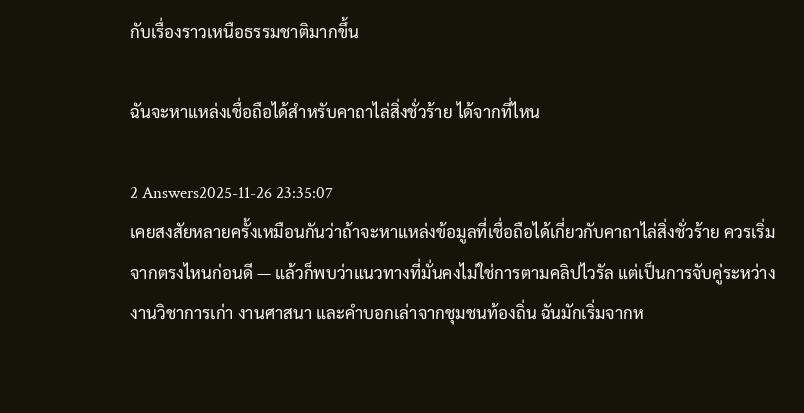กับเรื่องราวเหนือธรรมชาติมากขึ้น

ฉันจะหาแหล่งเชื่อถือได้สำหรับคาถาไล่สิ่งชั่วร้าย ได้จากที่ไหน

2 Answers2025-11-26 23:35:07
เคยสงสัยหลายครั้งเหมือนกันว่าถ้าจะหาแหล่งข้อมูลที่เชื่อถือได้เกี่ยวกับคาถาไล่สิ่งชั่วร้าย ควรเริ่มจากตรงไหนก่อนดี — แล้วก็พบว่าแนวทางที่มั่นคงไม่ใช่การตามคลิปไวรัล แต่เป็นการจับคู่ระหว่างงานวิชาการเก่า งานศาสนา และคำบอกเล่าจากชุมชนท้องถิ่น ฉันมักเริ่มจากห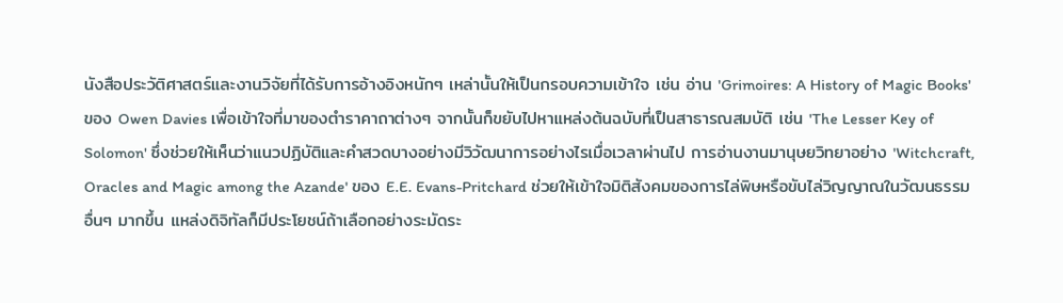นังสือประวัติศาสตร์และงานวิจัยที่ได้รับการอ้างอิงหนักๆ เหล่านั้นให้เป็นกรอบความเข้าใจ เช่น อ่าน 'Grimoires: A History of Magic Books' ของ Owen Davies เพื่อเข้าใจที่มาของตำราคาถาต่างๆ จากนั้นก็ขยับไปหาแหล่งต้นฉบับที่เป็นสาธารณสมบัติ เช่น 'The Lesser Key of Solomon' ซึ่งช่วยให้เห็นว่าแนวปฏิบัติและคำสวดบางอย่างมีวิวัฒนาการอย่างไรเมื่อเวลาผ่านไป การอ่านงานมานุษยวิทยาอย่าง 'Witchcraft, Oracles and Magic among the Azande' ของ E.E. Evans-Pritchard ช่วยให้เข้าใจมิติสังคมของการไล่พิษหรือขับไล่วิญญาณในวัฒนธรรมอื่นๆ มากขึ้น แหล่งดิจิทัลก็มีประโยชน์ถ้าเลือกอย่างระมัดระ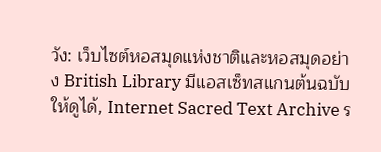วัง: เว็บไซต์หอสมุดแห่งชาติและหอสมุดอย่าง British Library มีแอสเซ็ทสแกนต้นฉบับให้ดูได้, Internet Sacred Text Archive ร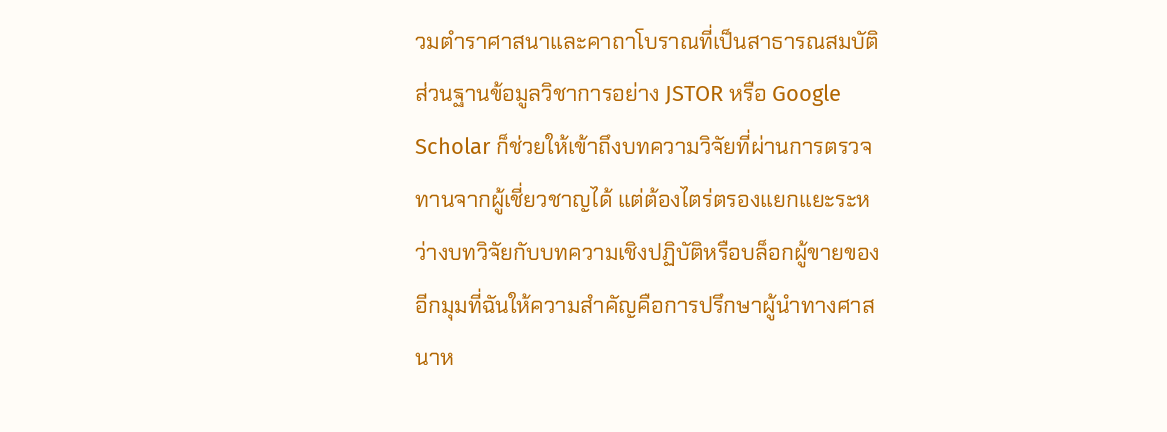วมตำราศาสนาและคาถาโบราณที่เป็นสาธารณสมบัติ ส่วนฐานข้อมูลวิชาการอย่าง JSTOR หรือ Google Scholar ก็ช่วยให้เข้าถึงบทความวิจัยที่ผ่านการตรวจทานจากผู้เชี่ยวชาญได้ แต่ต้องไตร่ตรองแยกแยะระหว่างบทวิจัยกับบทความเชิงปฏิบัติหรือบล็อกผู้ขายของ อีกมุมที่ฉันให้ความสำคัญคือการปรึกษาผู้นำทางศาสนาห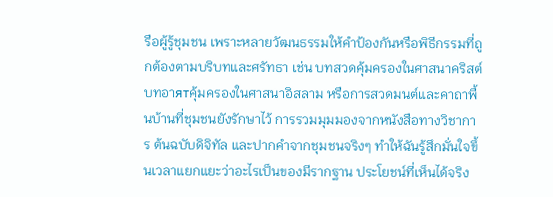รือผู้รู้ชุมชน เพราะหลายวัฒนธรรมให้คำป้องกันหรือพิธีกรรมที่ถูกต้องตามบริบทและศรัทธา เช่น บทสวดคุ้มครองในศาสนาคริสต์ บทอาятคุ้มครองในศาสนาอิสลาม หรือการสวดมนต์และคาถาพื้นบ้านที่ชุมชนยังรักษาไว้ การรวมมุมมองจากหนังสือทางวิชาการ ต้นฉบับดิจิทัล และปากคำจากชุมชนจริงๆ ทำให้ฉันรู้สึกมั่นใจขึ้นเวลาแยกแยะว่าอะไรเป็นของมีรากฐาน ประโยชน์ที่เห็นได้จริง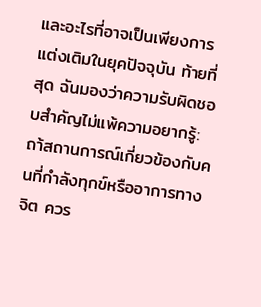และอะไรที่อาจเป็นเพียงการแต่งเติมในยุคปัจจุบัน ท้ายที่สุด ฉันมองว่าความรับผิดชอบสำคัญไม่แพ้ความอยากรู้: ถา้สถานการณ์เกี่ยวข้องกับคนที่กำลังทุกข์หรืออาการทางจิต ควร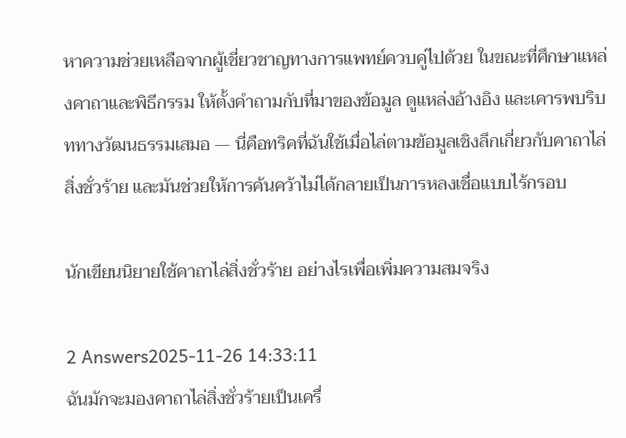หาความช่วยเหลือจากผู้เชี่ยวชาญทางการแพทย์ควบคู่ไปด้วย ในขณะที่ศึกษาแหล่งคาถาและพิธีกรรม ให้ตั้งคำถามกับที่มาของข้อมูล ดูแหล่งอ้างอิง และเคารพบริบททางวัฒนธรรมเสมอ — นี่คือทริคที่ฉันใช้เมื่อไล่ตามข้อมูลเชิงลึกเกี่ยวกับคาถาไล่สิ่งชั่วร้าย และมันช่วยให้การค้นคว้าไม่ได้กลายเป็นการหลงเชื่อแบบไร้กรอบ

นักเขียนนิยายใช้คาถาไล่สิ่งชั่วร้าย อย่างไรเพื่อเพิ่มความสมจริง

2 Answers2025-11-26 14:33:11
ฉันมักจะมองคาถาไล่สิ่งชั่วร้ายเป็นเครื่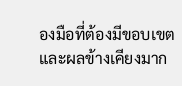องมือที่ต้องมีขอบเขตและผลข้างเคียงมาก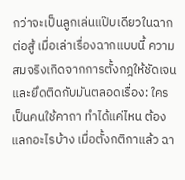กว่าจะเป็นลูกเล่นแป๊บเดียวในฉากต่อสู้ เมื่อเล่าเรื่องฉากแบบนี้ ความสมจริงเกิดจากการตั้งกฎให้ชัดเจนและยึดติดกับมันตลอดเรื่อง: ใครเป็นคนใช้คาถา ทำได้แค่ไหน ต้องแลกอะไรบ้าง เมื่อตั้งกติกาแล้ว ฉา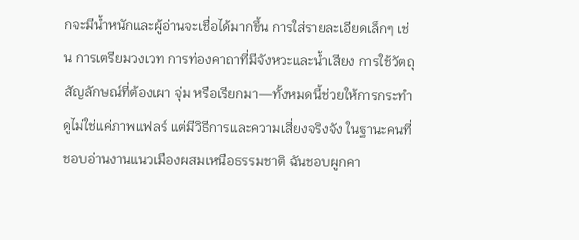กจะมีน้ำหนักและผู้อ่านจะเชื่อได้มากขึ้น การใส่รายละเอียดเล็กๆ เช่น การเตรียมวงเวท การท่องคาถาที่มีจังหวะและน้ำเสียง การใช้วัตถุสัญลักษณ์ที่ต้องเผา จุ่ม หรือเรียกมา—ทั้งหมดนี้ช่วยให้การกระทำดูไม่ใช่แค่ภาพแฟลร์ แต่มีวิธีการและความเสี่ยงจริงจัง ในฐานะคนที่ชอบอ่านงานแนวเมืองผสมเหนือธรรมชาติ ฉันชอบผูกคา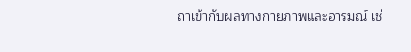ถาเข้ากับผลทางกายภาพและอารมณ์ เช่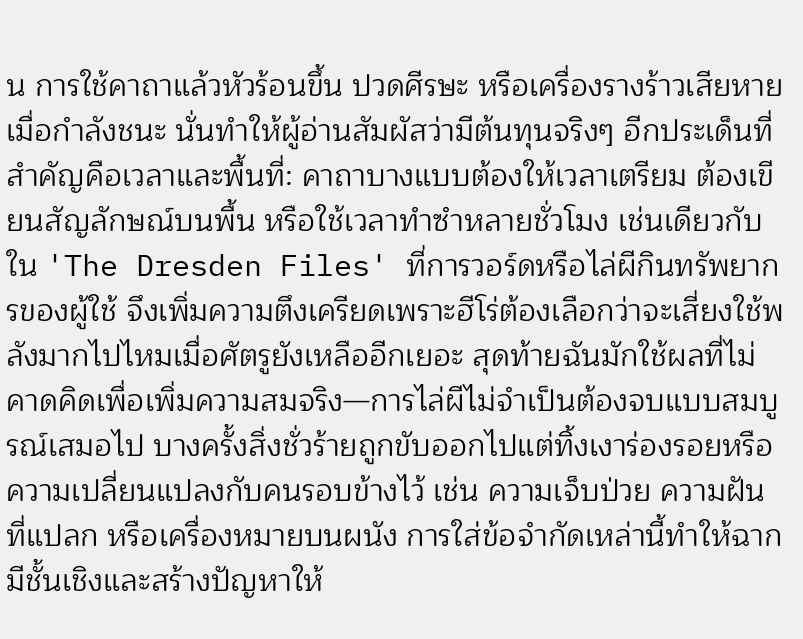น การใช้คาถาแล้วหัวร้อนขึ้น ปวดศีรษะ หรือเครื่องรางร้าวเสียหายเมื่อกำลังชนะ นั่นทำให้ผู้อ่านสัมผัสว่ามีต้นทุนจริงๆ อีกประเด็นที่สำคัญคือเวลาและพื้นที่: คาถาบางแบบต้องให้เวลาเตรียม ต้องเขียนสัญลักษณ์บนพื้น หรือใช้เวลาทําซําหลายชั่วโมง เช่นเดียวกับใน 'The Dresden Files' ที่การวอร์ดหรือไล่ผีกินทรัพยากรของผู้ใช้ จึงเพิ่มความตึงเครียดเพราะฮีโร่ต้องเลือกว่าจะเสี่ยงใช้พลังมากไปไหมเมื่อศัตรูยังเหลืออีกเยอะ สุดท้ายฉันมักใช้ผลที่ไม่คาดคิดเพื่อเพิ่มความสมจริง—การไล่ผีไม่จำเป็นต้องจบแบบสมบูรณ์เสมอไป บางครั้งสิ่งชั่วร้ายถูกขับออกไปแต่ทิ้งเงาร่องรอยหรือความเปลี่ยนแปลงกับคนรอบข้างไว้ เช่น ความเจ็บป่วย ความฝันที่แปลก หรือเครื่องหมายบนผนัง การใส่ข้อจำกัดเหล่านี้ทำให้ฉากมีชั้นเชิงและสร้างปัญหาให้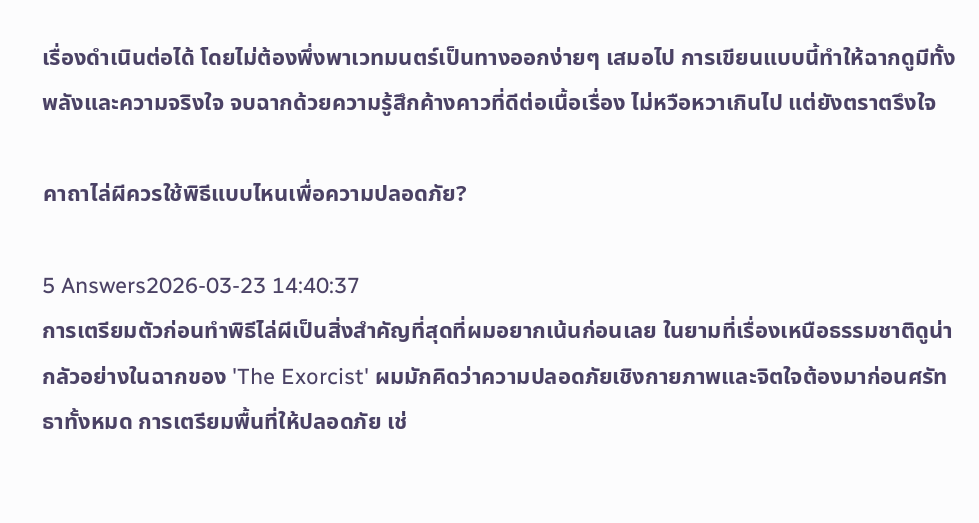เรื่องดำเนินต่อได้ โดยไม่ต้องพึ่งพาเวทมนตร์เป็นทางออกง่ายๆ เสมอไป การเขียนแบบนี้ทำให้ฉากดูมีทั้งพลังและความจริงใจ จบฉากด้วยความรู้สึกค้างคาวที่ดีต่อเนื้อเรื่อง ไม่หวือหวาเกินไป แต่ยังตราตรึงใจ

คาถาไล่ผีควรใช้พิธีแบบไหนเพื่อความปลอดภัย?

5 Answers2026-03-23 14:40:37
การเตรียมตัวก่อนทำพิธีไล่ผีเป็นสิ่งสำคัญที่สุดที่ผมอยากเน้นก่อนเลย ในยามที่เรื่องเหนือธรรมชาติดูน่ากลัวอย่างในฉากของ 'The Exorcist' ผมมักคิดว่าความปลอดภัยเชิงกายภาพและจิตใจต้องมาก่อนศรัทธาทั้งหมด การเตรียมพื้นที่ให้ปลอดภัย เช่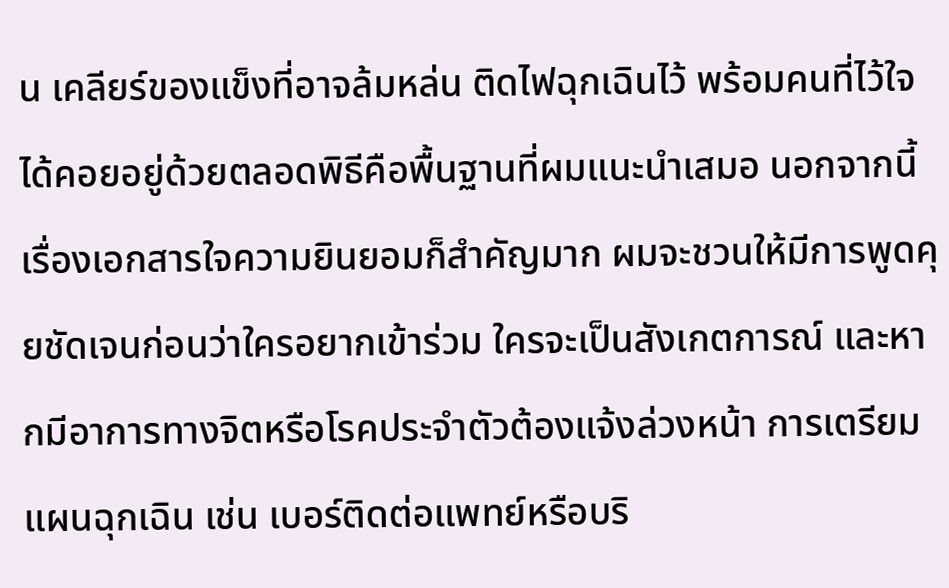น เคลียร์ของแข็งที่อาจล้มหล่น ติดไฟฉุกเฉินไว้ พร้อมคนที่ไว้ใจได้คอยอยู่ด้วยตลอดพิธีคือพื้นฐานที่ผมแนะนำเสมอ นอกจากนี้เรื่องเอกสารใจความยินยอมก็สำคัญมาก ผมจะชวนให้มีการพูดคุยชัดเจนก่อนว่าใครอยากเข้าร่วม ใครจะเป็นสังเกตการณ์ และหากมีอาการทางจิตหรือโรคประจำตัวต้องแจ้งล่วงหน้า การเตรียมแผนฉุกเฉิน เช่น เบอร์ติดต่อแพทย์หรือบริ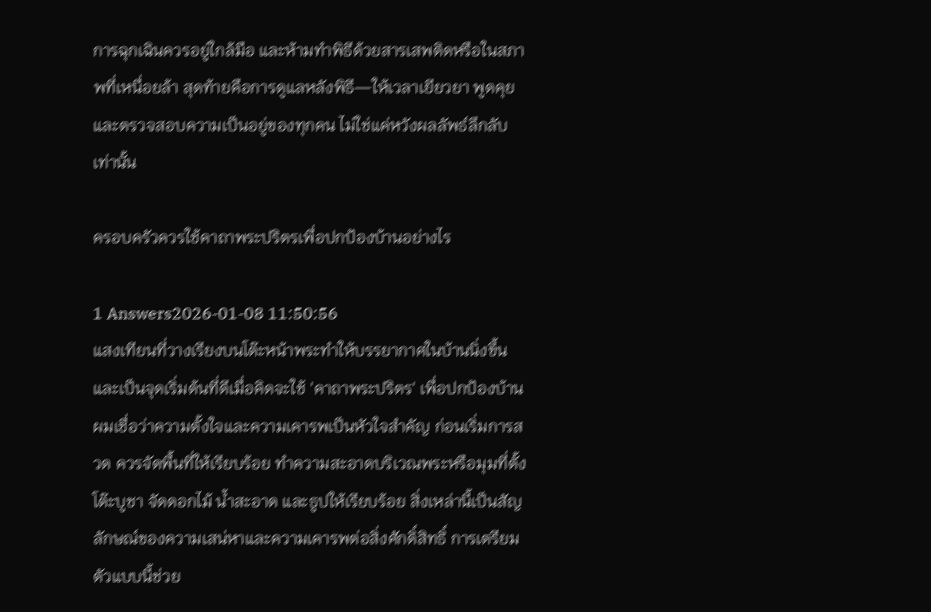การฉุกเฉินควรอยู่ใกล้มือ และห้ามทำพิธีด้วยสารเสพติดหรือในสภาพที่เหนื่อยล้า สุดท้ายคือการดูแลหลังพิธี—ให้เวลาเยียวยา พูดคุย และตรวจสอบความเป็นอยู่ของทุกคน ไม่ใช่แค่หวังผลลัพธ์ลึกลับเท่านั้น

ครอบครัวควรใช้คาถาพระปริตรเพื่อปกป้องบ้านอย่างไร

1 Answers2026-01-08 11:50:56
แสงเทียนที่วางเรียงบนโต๊ะหน้าพระทำให้บรรยากาศในบ้านนิ่งขึ้นและเป็นจุดเริ่มต้นที่ดีเมื่อคิดจะใช้ 'คาถาพระปริตร' เพื่อปกป้องบ้าน ผมเชื่อว่าความตั้งใจและความเคารพเป็นหัวใจสำคัญ ก่อนเริ่มการสวด ควรจัดพื้นที่ให้เรียบร้อย ทำความสะอาดบริเวณพระหรือมุมที่ตั้งโต๊ะบูชา จัดดอกไม้ น้ำสะอาด และธูปให้เรียบร้อย สิ่งเหล่านี้เป็นสัญลักษณ์ของความเสน่หาและความเคารพต่อสิ่งศักดิ์สิทธิ์ การเตรียมตัวแบบนี้ช่วย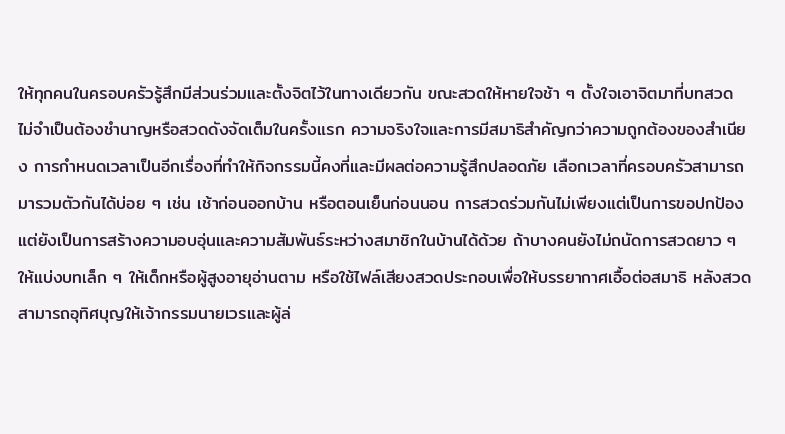ให้ทุกคนในครอบครัวรู้สึกมีส่วนร่วมและตั้งจิตไว้ในทางเดียวกัน ขณะสวดให้หายใจช้า ๆ ตั้งใจเอาจิตมาที่บทสวด ไม่จำเป็นต้องชำนาญหรือสวดดังจัดเต็มในครั้งแรก ความจริงใจและการมีสมาธิสำคัญกว่าความถูกต้องของสำเนียง การกำหนดเวลาเป็นอีกเรื่องที่ทำให้กิจกรรมนี้คงที่และมีผลต่อความรู้สึกปลอดภัย เลือกเวลาที่ครอบครัวสามารถมารวมตัวกันได้บ่อย ๆ เช่น เช้าก่อนออกบ้าน หรือตอนเย็นก่อนนอน การสวดร่วมกันไม่เพียงแต่เป็นการขอปกป้อง แต่ยังเป็นการสร้างความอบอุ่นและความสัมพันธ์ระหว่างสมาชิกในบ้านได้ด้วย ถ้าบางคนยังไม่ถนัดการสวดยาว ๆ ให้แบ่งบทเล็ก ๆ ให้เด็กหรือผู้สูงอายุอ่านตาม หรือใช้ไฟล์เสียงสวดประกอบเพื่อให้บรรยากาศเอื้อต่อสมาธิ หลังสวดสามารถอุทิศบุญให้เจ้ากรรมนายเวรและผู้ล่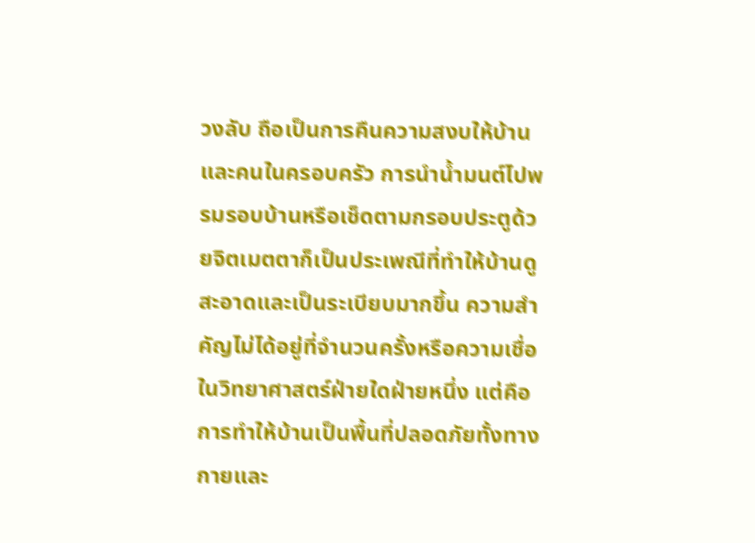วงลับ ถือเป็นการคืนความสงบให้บ้านและคนในครอบครัว การนำน้ำมนต์ไปพรมรอบบ้านหรือเช็ดตามกรอบประตูด้วยจิตเมตตาก็เป็นประเพณีที่ทำให้บ้านดูสะอาดและเป็นระเบียบมากขึ้น ความสำคัญไม่ได้อยู่ที่จำนวนครั้งหรือความเชื่อในวิทยาศาสตร์ฝ่ายใดฝ่ายหนึ่ง แต่คือการทำให้บ้านเป็นพื้นที่ปลอดภัยทั้งทางกายและ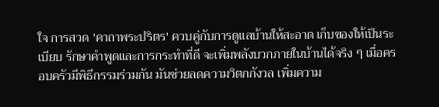ใจ การสวด 'คาถาพระปริตร' ควบคู่กับการดูแลบ้านให้สะอาด เก็บของให้เป็นระเบียบ รักษาคำพูดและการกระทำที่ดี จะเพิ่มพลังบวกภายในบ้านได้จริง ๆ เมื่อครอบครัวมีพิธีกรรมร่วมกัน มันช่วยลดความวิตกกังวล เพิ่มความ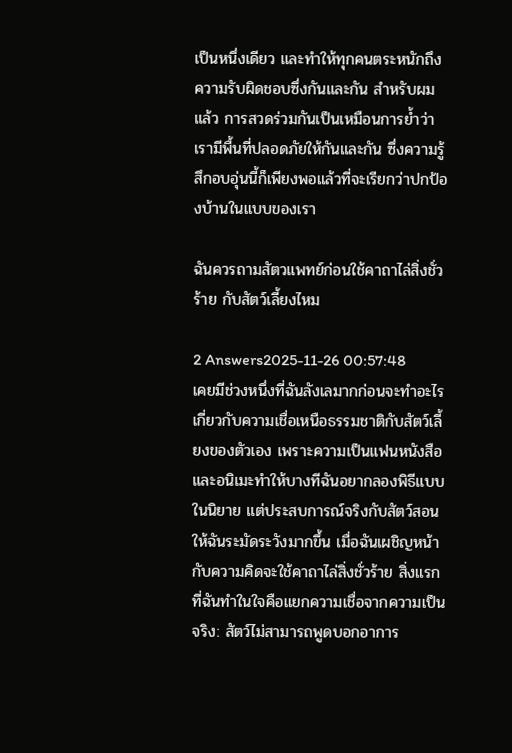เป็นหนึ่งเดียว และทำให้ทุกคนตระหนักถึงความรับผิดชอบซึ่งกันและกัน สำหรับผมแล้ว การสวดร่วมกันเป็นเหมือนการย้ำว่าเรามีพื้นที่ปลอดภัยให้กันและกัน ซึ่งความรู้สึกอบอุ่นนี้ก็เพียงพอแล้วที่จะเรียกว่าปกป้องบ้านในแบบของเรา

ฉันควรถามสัตวแพทย์ก่อนใช้คาถาไล่สิ่งชั่วร้าย กับสัตว์เลี้ยงไหม

2 Answers2025-11-26 00:57:48
เคยมีช่วงหนึ่งที่ฉันลังเลมากก่อนจะทำอะไรเกี่ยวกับความเชื่อเหนือธรรมชาติกับสัตว์เลี้ยงของตัวเอง เพราะความเป็นแฟนหนังสือและอนิเมะทำให้บางทีฉันอยากลองพิธีแบบในนิยาย แต่ประสบการณ์จริงกับสัตว์สอนให้ฉันระมัดระวังมากขึ้น เมื่อฉันเผชิญหน้ากับความคิดจะใช้คาถาไล่สิ่งชั่วร้าย สิ่งแรกที่ฉันทำในใจคือแยกความเชื่อจากความเป็นจริง: สัตว์ไม่สามารถพูดบอกอาการ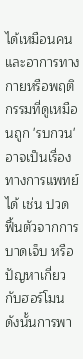ได้เหมือนคน และอาการทางกายหรือพฤติกรรมที่ดูเหมือนถูก 'รบกวน' อาจเป็นเรื่องทางการแพทย์ได้ เช่น ปวด ฟื้นตัวจากการบาดเจ็บ หรือปัญหาเกี่ยวกับฮอร์โมน ดังนั้นการพา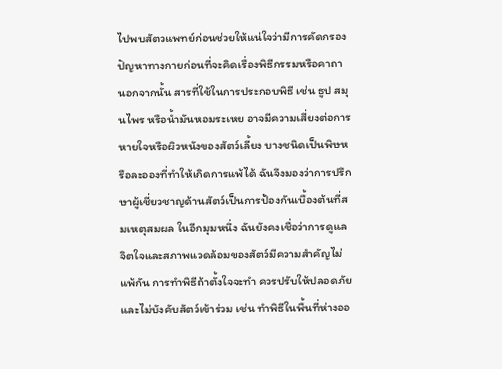ไปพบสัตวแพทย์ก่อนช่วยให้แน่ใจว่ามีการคัดกรองปัญหาทางกายก่อนที่จะคิดเรื่องพิธีกรรมหรือคาถา นอกจากนั้น สารที่ใช้ในการประกอบพิธี เช่น ธูป สมุนไพร หรือน้ำมันหอมระเหย อาจมีความเสี่ยงต่อการหายใจหรือผิวหนังของสัตว์เลี้ยง บางชนิดเป็นพิษหรือละอองที่ทำให้เกิดการแพ้ได้ ฉันจึงมองว่าการปรึกษาผู้เชี่ยวชาญด้านสัตว์เป็นการป้องกันเบื้องต้นที่สมเหตุสมผล ในอีกมุมหนึ่ง ฉันยังคงเชื่อว่าการดูแลจิตใจและสภาพแวดล้อมของสัตว์มีความสำคัญไม่แพ้กัน การทำพิธีถ้าตั้งใจจะทำ ควรปรับให้ปลอดภัยและไม่บังคับสัตว์เข้าร่วม เช่น ทำพิธีในพื้นที่ห่างออ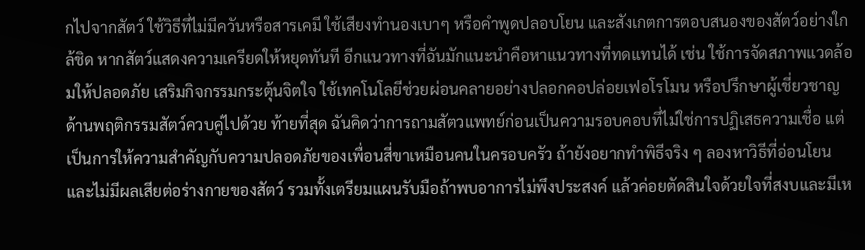กไปจากสัตว์ ใช้วิธีที่ไม่มีควันหรือสารเคมี ใช้เสียงทำนองเบาๆ หรือคำพูดปลอบโยน และสังเกตการตอบสนองของสัตว์อย่างใกล้ชิด หากสัตว์แสดงความเครียดให้หยุดทันที อีกแนวทางที่ฉันมักแนะนำคือหาแนวทางที่ทดแทนได้ เช่น ใช้การจัดสภาพแวดล้อมให้ปลอดภัย เสริมกิจกรรมกระตุ้นจิตใจ ใช้เทคโนโลยีช่วยผ่อนคลายอย่างปลอกคอปล่อยเฟอโรโมน หรือปรึกษาผู้เชี่ยวชาญด้านพฤติกรรมสัตว์ควบคู่ไปด้วย ท้ายที่สุด ฉันคิดว่าการถามสัตวแพทย์ก่อนเป็นความรอบคอบที่ไม่ใช่การปฏิเสธความเชื่อ แต่เป็นการให้ความสำคัญกับความปลอดภัยของเพื่อนสี่ขาเหมือนคนในครอบครัว ถ้ายังอยากทำพิธีจริง ๆ ลองหาวิธีที่อ่อนโยนและไม่มีผลเสียต่อร่างกายของสัตว์ รวมทั้งเตรียมแผนรับมือถ้าพบอาการไม่พึงประสงค์ แล้วค่อยตัดสินใจด้วยใจที่สงบและมีเห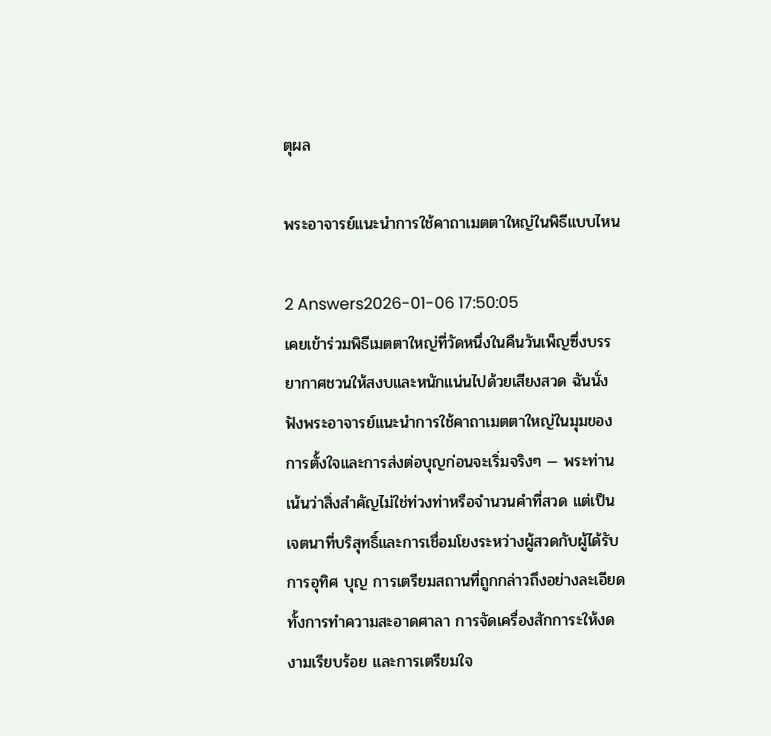ตุผล

พระอาจารย์แนะนำการใช้คาถาเมตตาใหญ่ในพิธีแบบไหน

2 Answers2026-01-06 17:50:05
เคยเข้าร่วมพิธีเมตตาใหญ่ที่วัดหนึ่งในคืนวันเพ็ญซึ่งบรรยากาศชวนให้สงบและหนักแน่นไปด้วยเสียงสวด ฉันนั่งฟังพระอาจารย์แนะนำการใช้คาถาเมตตาใหญ่ในมุมของการตั้งใจและการส่งต่อบุญก่อนจะเริ่มจริงๆ — พระท่านเน้นว่าสิ่งสำคัญไม่ใช่ท่วงท่าหรือจำนวนคำที่สวด แต่เป็นเจตนาที่บริสุทธิ์และการเชื่อมโยงระหว่างผู้สวดกับผู้ได้รับการอุทิศ บุญ การเตรียมสถานที่ถูกกล่าวถึงอย่างละเอียด ทั้งการทำความสะอาดศาลา การจัดเครื่องสักการะให้งดงามเรียบร้อย และการเตรียมใจ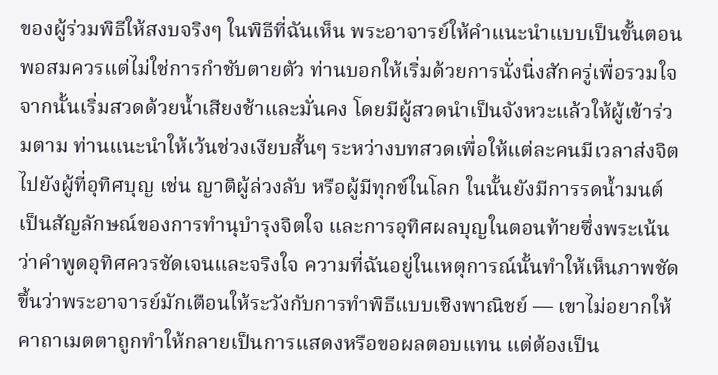ของผู้ร่วมพิธีให้สงบจริงๆ ในพิธีที่ฉันเห็น พระอาจารย์ให้คำแนะนำแบบเป็นขั้นตอนพอสมควรแต่ไม่ใช่การกำชับตายตัว ท่านบอกให้เริ่มด้วยการนั่งนิ่งสักครู่เพื่อรวมใจ จากนั้นเริ่มสวดด้วยน้ำเสียงช้าและมั่นคง โดยมีผู้สวดนำเป็นจังหวะแล้วให้ผู้เข้าร่วมตาม ท่านแนะนำให้เว้นช่วงเงียบสั้นๆ ระหว่างบทสวดเพื่อให้แต่ละคนมีเวลาส่งจิตไปยังผู้ที่อุทิศบุญ เช่น ญาติผู้ล่วงลับ หรือผู้มีทุกข์ในโลก ในนั้นยังมีการรดน้ำมนต์เป็นสัญลักษณ์ของการทำนุบำรุงจิตใจ และการอุทิศผลบุญในตอนท้ายซึ่งพระเน้นว่าคำพูดอุทิศควรชัดเจนและจริงใจ ความที่ฉันอยู่ในเหตุการณ์นั้นทำให้เห็นภาพชัดขึ้นว่าพระอาจารย์มักเตือนให้ระวังกับการทำพิธีแบบเชิงพาณิชย์ — เขาไม่อยากให้คาถาเมตตาถูกทำให้กลายเป็นการแสดงหรือขอผลตอบแทน แต่ต้องเป็น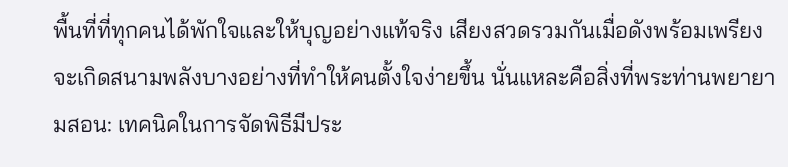พื้นที่ที่ทุกคนได้พักใจและให้บุญอย่างแท้จริง เสียงสวดรวมกันเมื่อดังพร้อมเพรียงจะเกิดสนามพลังบางอย่างที่ทำให้คนตั้งใจง่ายขึ้น นั่นแหละคือสิ่งที่พระท่านพยายามสอน: เทคนิคในการจัดพิธีมีประ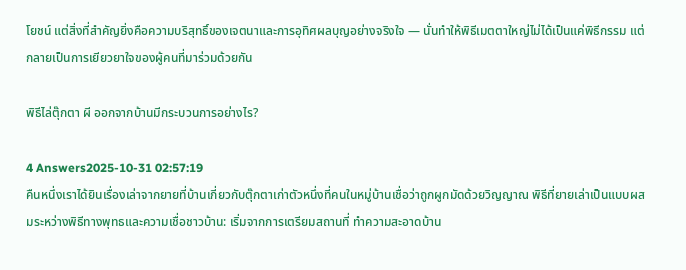โยชน์ แต่สิ่งที่สำคัญยิ่งคือความบริสุทธิ์ของเจตนาและการอุทิศผลบุญอย่างจริงใจ — นั่นทำให้พิธีเมตตาใหญ่ไม่ได้เป็นแค่พิธีกรรม แต่กลายเป็นการเยียวยาใจของผู้คนที่มาร่วมด้วยกัน

พิธีไล่ตุ๊กตา ผี ออกจากบ้านมีกระบวนการอย่างไร?

4 Answers2025-10-31 02:57:19
คืนหนึ่งเราได้ยินเรื่องเล่าจากยายที่บ้านเกี่ยวกับตุ๊กตาเก่าตัวหนึ่งที่คนในหมู่บ้านเชื่อว่าถูกผูกมัดด้วยวิญญาณ พิธีที่ยายเล่าเป็นแบบผสมระหว่างพิธีทางพุทธและความเชื่อชาวบ้าน: เริ่มจากการเตรียมสถานที่ ทำความสะอาดบ้าน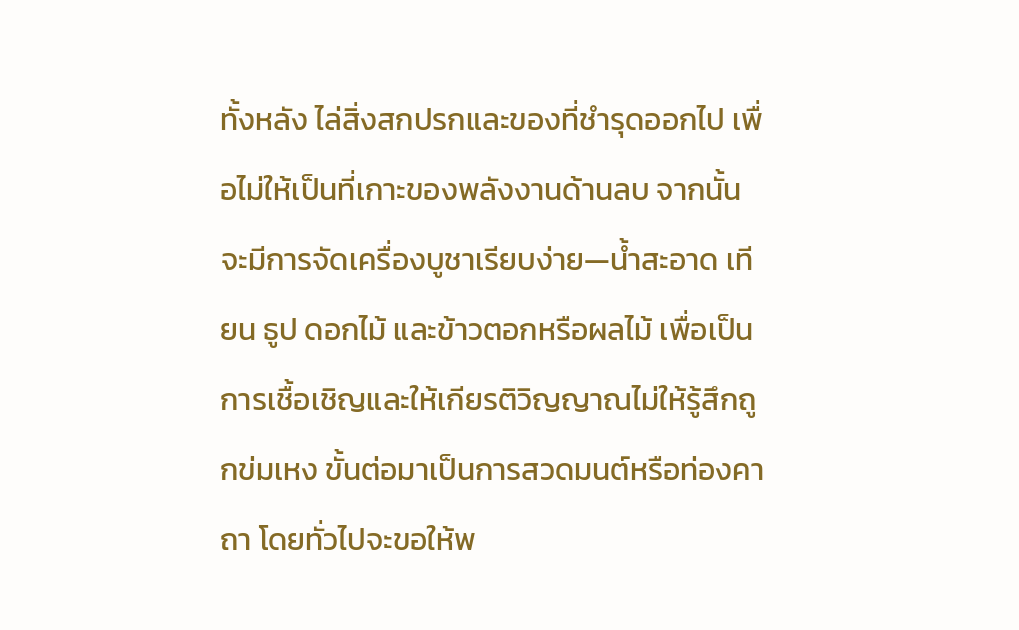ทั้งหลัง ไล่สิ่งสกปรกและของที่ชำรุดออกไป เพื่อไม่ให้เป็นที่เกาะของพลังงานด้านลบ จากนั้นจะมีการจัดเครื่องบูชาเรียบง่าย—น้ำสะอาด เทียน ธูป ดอกไม้ และข้าวตอกหรือผลไม้ เพื่อเป็นการเชื้อเชิญและให้เกียรติวิญญาณไม่ให้รู้สึกถูกข่มเหง ขั้นต่อมาเป็นการสวดมนต์หรือท่องคาถา โดยทั่วไปจะขอให้พ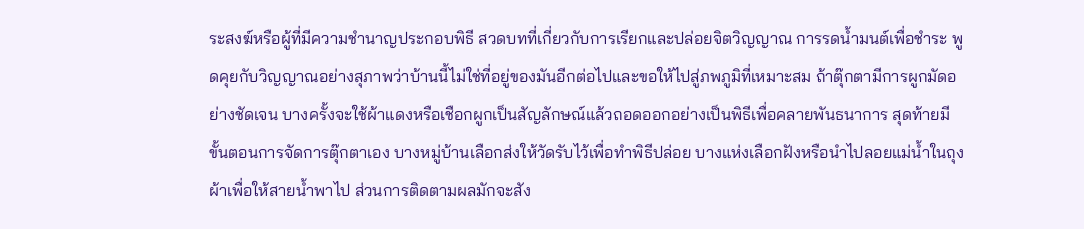ระสงฆ์หรือผู้ที่มีความชำนาญประกอบพิธี สวดบทที่เกี่ยวกับการเรียกและปล่อยจิตวิญญาณ การรดน้ำมนต์เพื่อชำระ พูดคุยกับวิญญาณอย่างสุภาพว่าบ้านนี้ไม่ใช่ที่อยู่ของมันอีกต่อไปและขอให้ไปสู่ภพภูมิที่เหมาะสม ถ้าตุ๊กตามีการผูกมัดอย่างชัดเจน บางครั้งจะใช้ผ้าแดงหรือเชือกผูกเป็นสัญลักษณ์แล้วถอดออกอย่างเป็นพิธีเพื่อคลายพันธนาการ สุดท้ายมีขั้นตอนการจัดการตุ๊กตาเอง บางหมู่บ้านเลือกส่งให้วัดรับไว้เพื่อทำพิธีปล่อย บางแห่งเลือกฝังหรือนำไปลอยแม่น้ำในถุงผ้าเพื่อให้สายน้ำพาไป ส่วนการติดตามผลมักจะสัง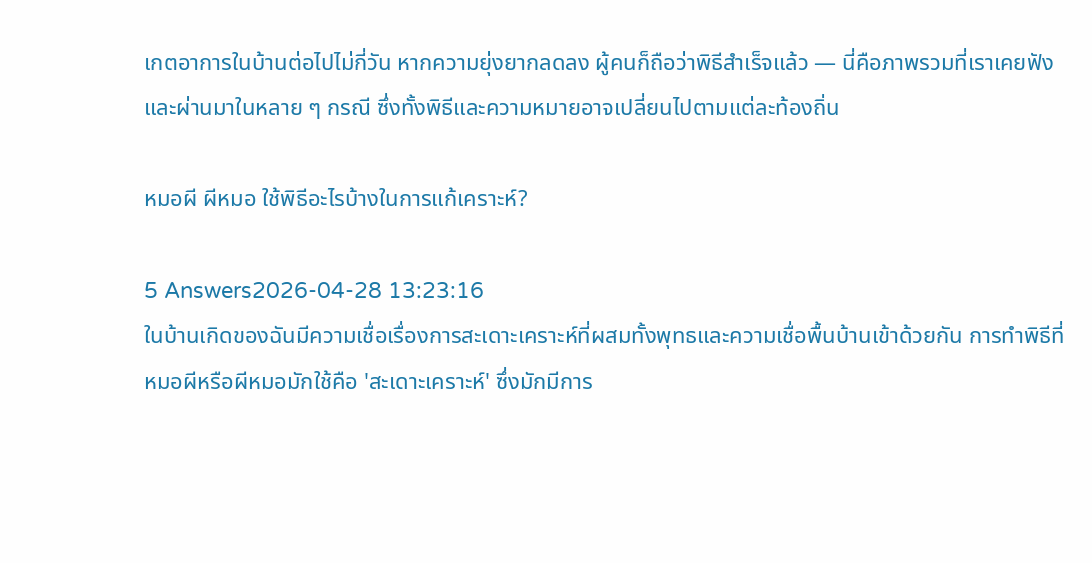เกตอาการในบ้านต่อไปไม่กี่วัน หากความยุ่งยากลดลง ผู้คนก็ถือว่าพิธีสำเร็จแล้ว — นี่คือภาพรวมที่เราเคยฟังและผ่านมาในหลาย ๆ กรณี ซึ่งทั้งพิธีและความหมายอาจเปลี่ยนไปตามแต่ละท้องถิ่น

หมอผี ผีหมอ ใช้พิธีอะไรบ้างในการแก้เคราะห์?

5 Answers2026-04-28 13:23:16
ในบ้านเกิดของฉันมีความเชื่อเรื่องการสะเดาะเคราะห์ที่ผสมทั้งพุทธและความเชื่อพื้นบ้านเข้าด้วยกัน การทำพิธีที่หมอผีหรือผีหมอมักใช้คือ 'สะเดาะเคราะห์' ซึ่งมักมีการ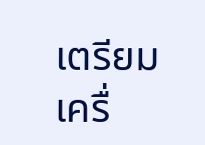เตรียมเครื่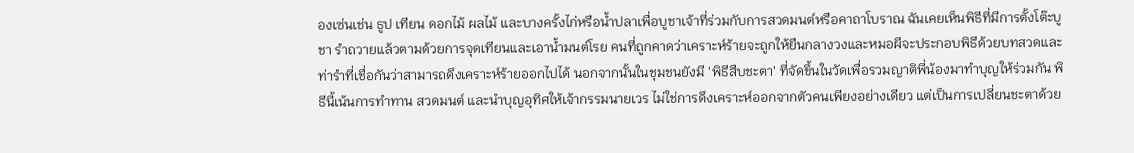องเซ่นเช่น ธูป เทียน ดอกไม้ ผลไม้ และบางครั้งไก่หรือน้ำปลาเพื่อบูชาเจ้าที่ร่วมกับการสวดมนต์หรือคาถาโบราณ ฉันเคยเห็นพิธีที่มีการตั้งโต๊ะบูชา รำถวายแล้วตามด้วยการจุดเทียนและเอาน้ำมนต์โรย คนที่ถูกคาดว่าเคราะห์ร้ายจะถูกให้ยืนกลางวงและหมอผีจะประกอบพิธีด้วยบทสวดและท่ารำที่เชื่อกันว่าสามารถดึงเคราะห์ร้ายออกไปได้ นอกจากนั้นในชุมชนยังมี 'พิธีสืบชะตา' ที่จัดขึ้นในวัดเพื่อรวมญาติพี่น้องมาทำบุญให้ร่วมกัน พิธีนี้เน้นการทำทาน สวดมนต์ และนำบุญอุทิศให้เจ้ากรรมนายเวร ไม่ใช่การดึงเคราะห์ออกจากตัวคนเพียงอย่างเดียว แต่เป็นการเปลี่ยนชะตาด้วย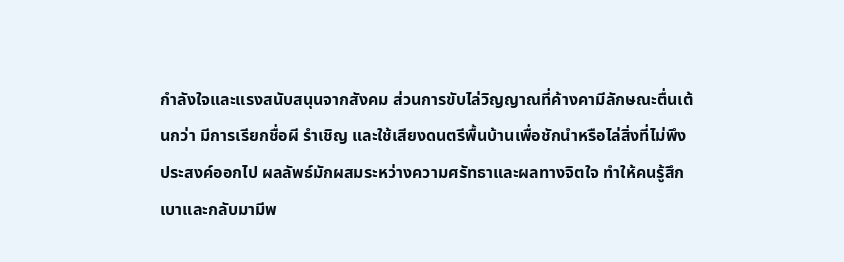กำลังใจและแรงสนับสนุนจากสังคม ส่วนการขับไล่วิญญาณที่ค้างคามีลักษณะตื่นเต้นกว่า มีการเรียกชื่อผี รำเชิญ และใช้เสียงดนตรีพื้นบ้านเพื่อชักนำหรือไล่สิ่งที่ไม่พึงประสงค์ออกไป ผลลัพธ์มักผสมระหว่างความศรัทธาและผลทางจิตใจ ทำให้คนรู้สึกเบาและกลับมามีพ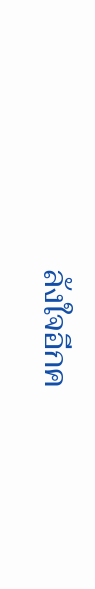ลังใจอีกค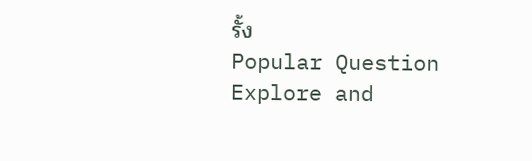รั้ง
Popular Question
Explore and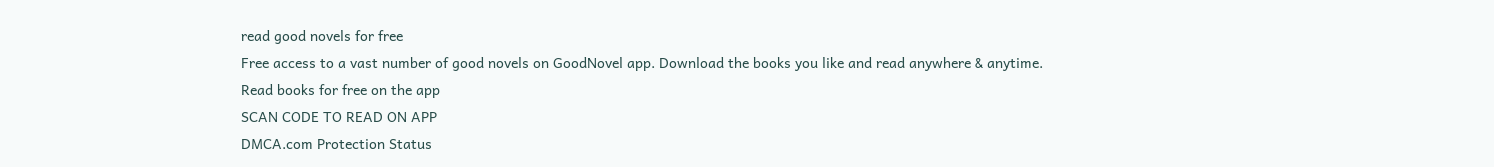read good novels for free
Free access to a vast number of good novels on GoodNovel app. Download the books you like and read anywhere & anytime.
Read books for free on the app
SCAN CODE TO READ ON APP
DMCA.com Protection Status